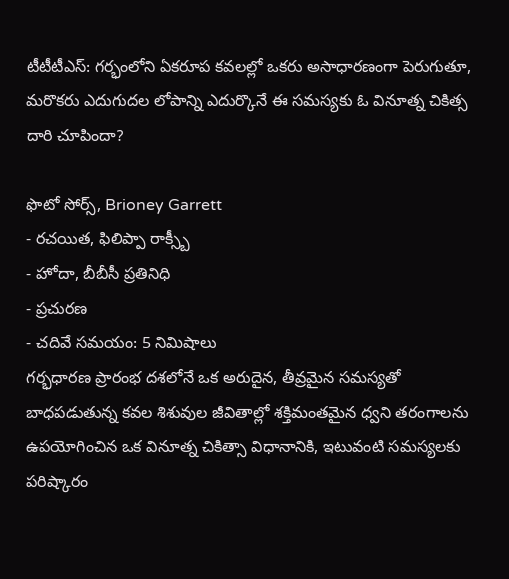టీటీటీఎస్: గర్భంలోని ఏకరూప కవలల్లో ఒకరు అసాధారణంగా పెరుగుతూ, మరొకరు ఎదుగుదల లోపాన్ని ఎదుర్కొనే ఈ సమస్యకు ఓ వినూత్న చికిత్స దారి చూపిందా?

ఫొటో సోర్స్, Brioney Garrett
- రచయిత, ఫిలిప్పా రాక్స్బీ
- హోదా, బీబీసీ ప్రతినిధి
- ప్రచురణ
- చదివే సమయం: 5 నిమిషాలు
గర్భధారణ ప్రారంభ దశలోనే ఒక అరుదైన, తీవ్రమైన సమస్యతో బాధపడుతున్న కవల శిశువుల జీవితాల్లో శక్తిమంతమైన ధ్వని తరంగాలను ఉపయోగించిన ఒక వినూత్న చికిత్సా విధానానికి, ఇటువంటి సమస్యలకు పరిష్కారం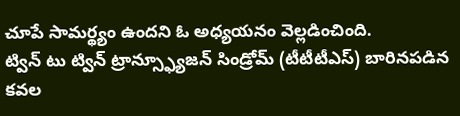చూపే సామర్థ్యం ఉందని ఓ అధ్యయనం వెల్లడించింది.
ట్విన్ టు ట్విన్ ట్రాన్స్ఫ్యూజన్ సిండ్రోమ్ (టీటీటీఎస్) బారినపడిన కవల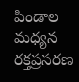పిండాల మధ్యన రక్తప్రసరణ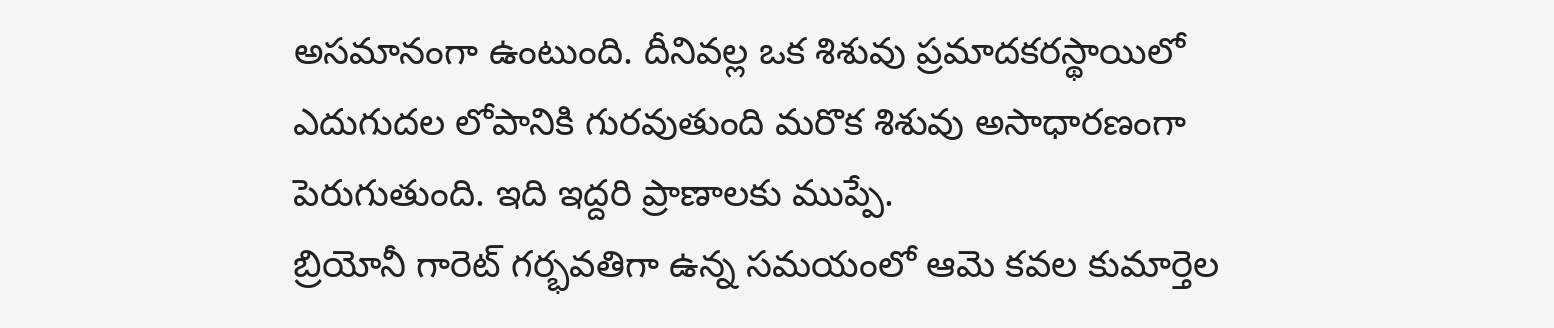అసమానంగా ఉంటుంది. దీనివల్ల ఒక శిశువు ప్రమాదకరస్థాయిలో ఎదుగుదల లోపానికి గురవుతుంది మరొక శిశువు అసాధారణంగా పెరుగుతుంది. ఇది ఇద్దరి ప్రాణాలకు ముప్పే.
బ్రియోనీ గారెట్ గర్భవతిగా ఉన్న సమయంలో ఆమె కవల కుమార్తెల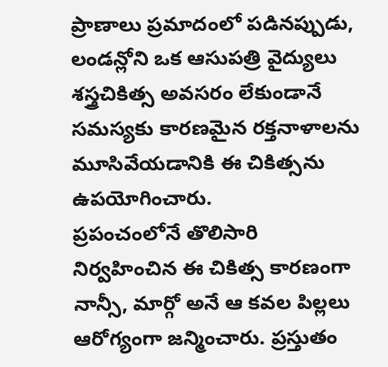ప్రాణాలు ప్రమాదంలో పడినప్పుడు, లండన్లోని ఒక ఆసుపత్రి వైద్యులు శస్త్రచికిత్స అవసరం లేకుండానే సమస్యకు కారణమైన రక్తనాళాలను మూసివేయడానికి ఈ చికిత్సను ఉపయోగించారు.
ప్రపంచంలోనే తొలిసారి నిర్వహించిన ఈ చికిత్స కారణంగా నాన్సీ, మార్గో అనే ఆ కవల పిల్లలు ఆరోగ్యంగా జన్మించారు. ప్రస్తుతం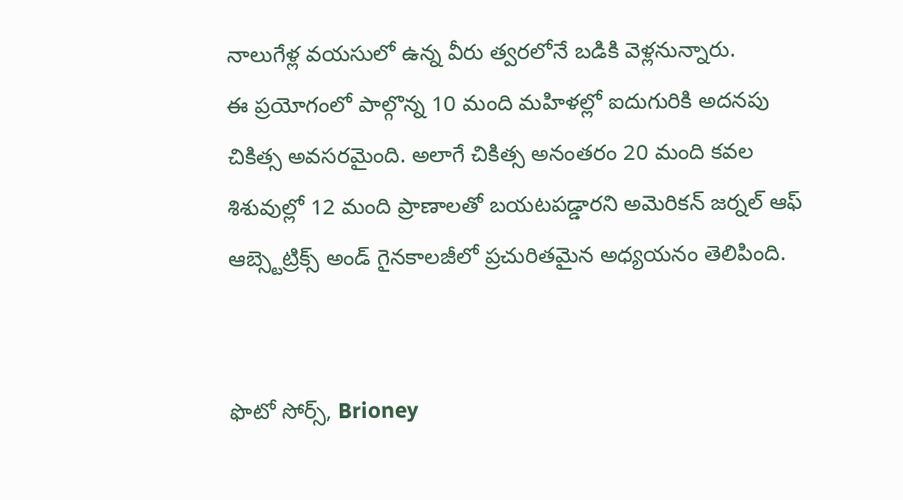నాలుగేళ్ల వయసులో ఉన్న వీరు త్వరలోనే బడికి వెళ్లనున్నారు.
ఈ ప్రయోగంలో పాల్గొన్న 10 మంది మహిళల్లో ఐదుగురికి అదనపు చికిత్స అవసరమైంది. అలాగే చికిత్స అనంతరం 20 మంది కవల శిశువుల్లో 12 మంది ప్రాణాలతో బయటపడ్డారని అమెరికన్ జర్నల్ ఆఫ్ ఆబ్స్టెట్రిక్స్ అండ్ గైనకాలజీలో ప్రచురితమైన అధ్యయనం తెలిపింది.


ఫొటో సోర్స్, Brioney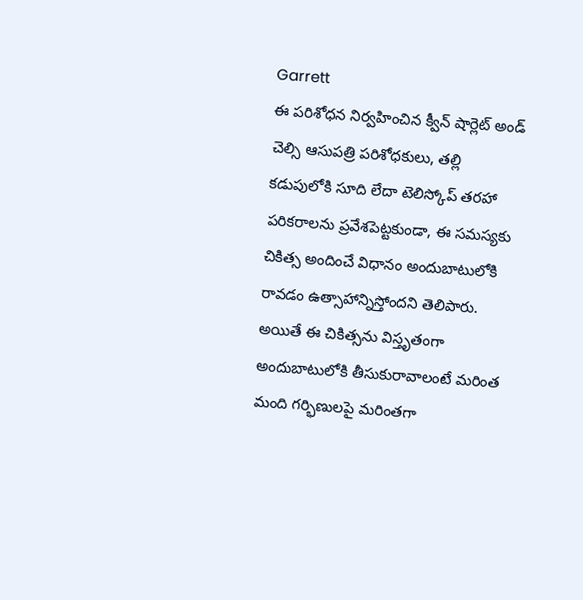Garrett
ఈ పరిశోధన నిర్వహించిన క్వీన్ షార్లెట్ అండ్ చెల్సి ఆసుపత్రి పరిశోధకులు, తల్లి కడుపులోకి సూది లేదా టెలిస్కోప్ తరహా పరికరాలను ప్రవేశపెట్టకుండా, ఈ సమస్యకు చికిత్స అందించే విధానం అందుబాటులోకి రావడం ఉత్సాహాన్నిస్తోందని తెలిపారు.
అయితే ఈ చికిత్సను విస్తృతంగా అందుబాటులోకి తీసుకురావాలంటే మరింత మంది గర్భిణులపై మరింతగా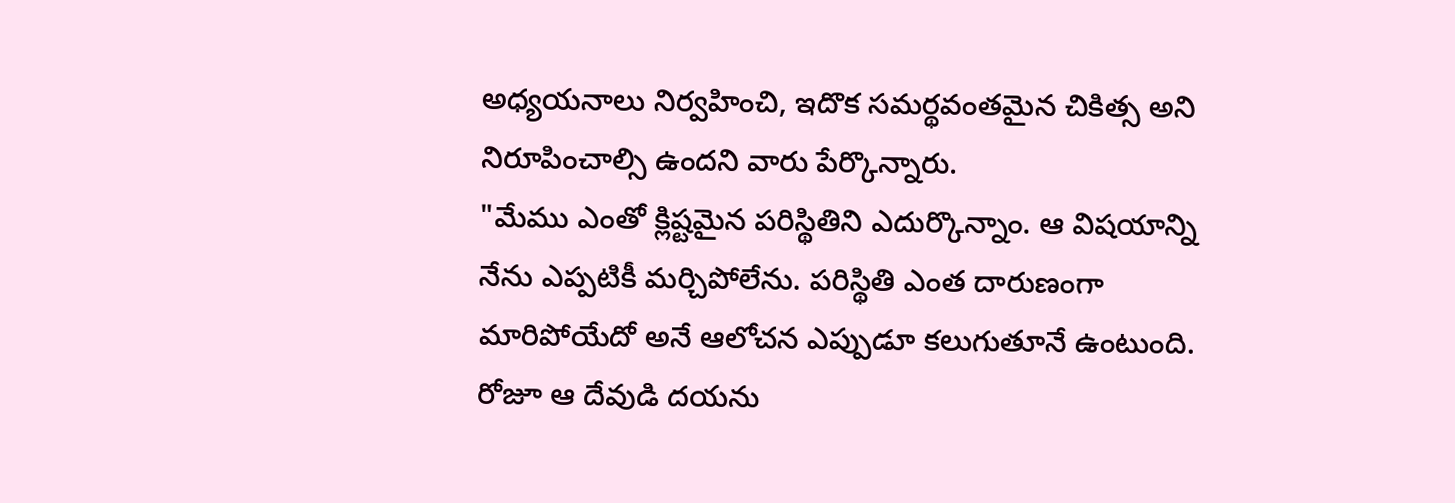అధ్యయనాలు నిర్వహించి, ఇదొక సమర్థవంతమైన చికిత్స అని నిరూపించాల్సి ఉందని వారు పేర్కొన్నారు.
"మేము ఎంతో క్లిష్టమైన పరిస్థితిని ఎదుర్కొన్నాం. ఆ విషయాన్ని నేను ఎప్పటికీ మర్చిపోలేను. పరిస్థితి ఎంత దారుణంగా మారిపోయేదో అనే ఆలోచన ఎప్పుడూ కలుగుతూనే ఉంటుంది. రోజూ ఆ దేవుడి దయను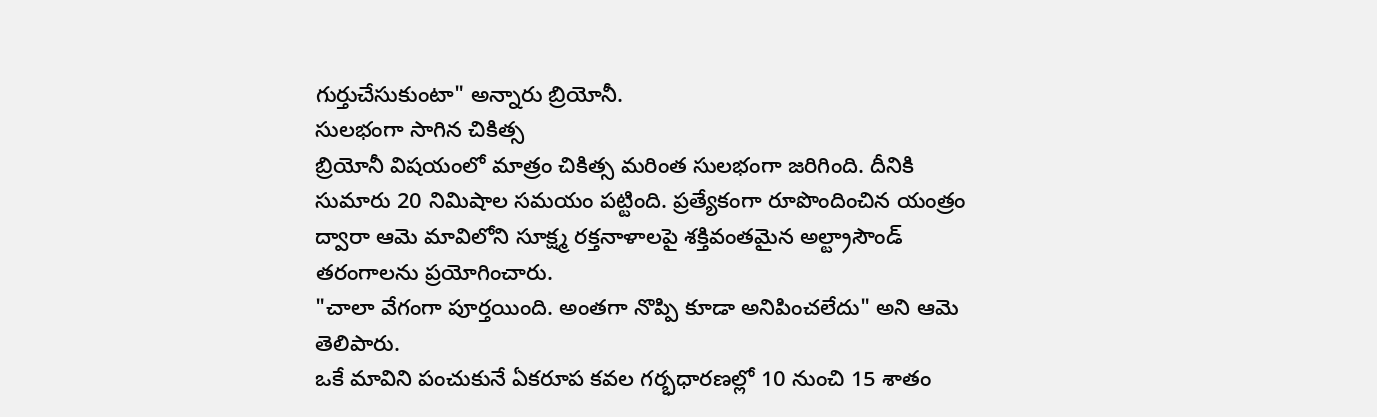గుర్తుచేసుకుంటా" అన్నారు బ్రియోనీ.
సులభంగా సాగిన చికిత్స
బ్రియోనీ విషయంలో మాత్రం చికిత్స మరింత సులభంగా జరిగింది. దీనికి సుమారు 20 నిమిషాల సమయం పట్టింది. ప్రత్యేకంగా రూపొందించిన యంత్రం ద్వారా ఆమె మావిలోని సూక్ష్మ రక్తనాళాలపై శక్తివంతమైన అల్ట్రాసౌండ్ తరంగాలను ప్రయోగించారు.
"చాలా వేగంగా పూర్తయింది. అంతగా నొప్పి కూడా అనిపించలేదు" అని ఆమె తెలిపారు.
ఒకే మావిని పంచుకునే ఏకరూప కవల గర్భధారణల్లో 10 నుంచి 15 శాతం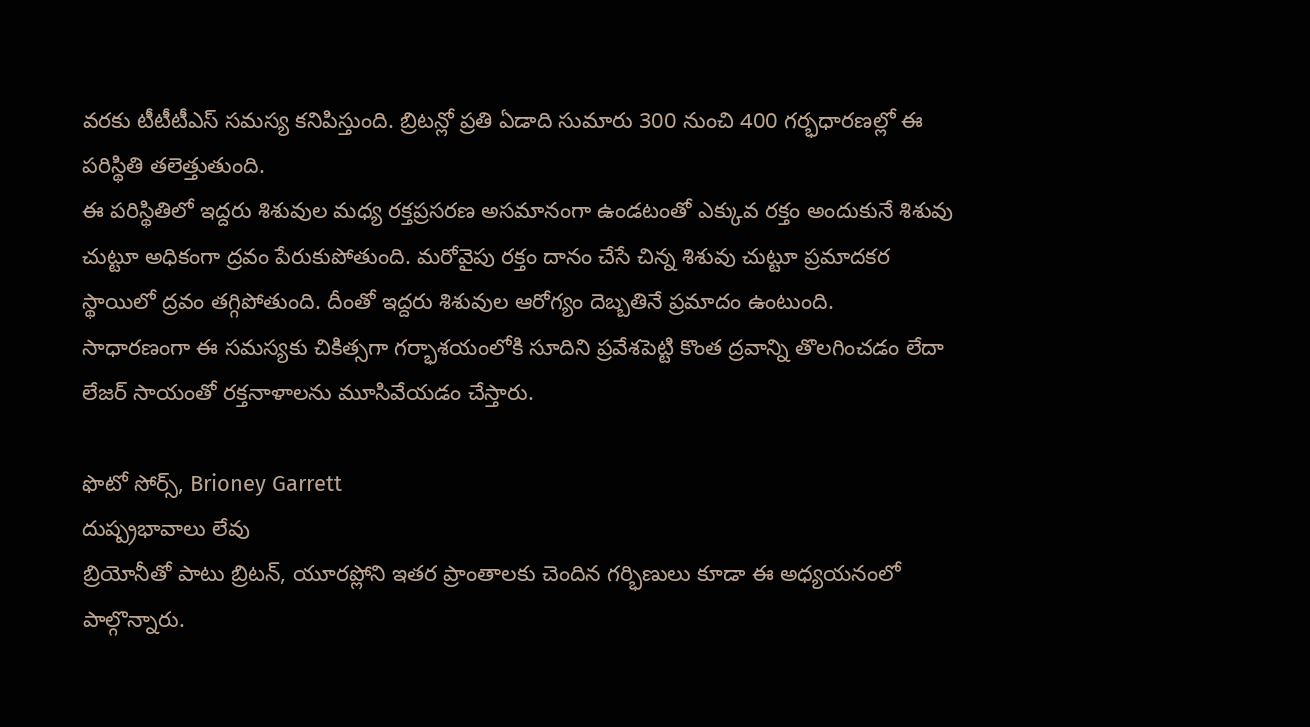వరకు టీటీటీఎస్ సమస్య కనిపిస్తుంది. బ్రిటన్లో ప్రతి ఏడాది సుమారు 300 నుంచి 400 గర్భధారణల్లో ఈ పరిస్థితి తలెత్తుతుంది.
ఈ పరిస్థితిలో ఇద్దరు శిశువుల మధ్య రక్తప్రసరణ అసమానంగా ఉండటంతో ఎక్కువ రక్తం అందుకునే శిశువు చుట్టూ అధికంగా ద్రవం పేరుకుపోతుంది. మరోవైపు రక్తం దానం చేసే చిన్న శిశువు చుట్టూ ప్రమాదకర స్థాయిలో ద్రవం తగ్గిపోతుంది. దీంతో ఇద్దరు శిశువుల ఆరోగ్యం దెబ్బతినే ప్రమాదం ఉంటుంది.
సాధారణంగా ఈ సమస్యకు చికిత్సగా గర్భాశయంలోకి సూదిని ప్రవేశపెట్టి కొంత ద్రవాన్ని తొలగించడం లేదా లేజర్ సాయంతో రక్తనాళాలను మూసివేయడం చేస్తారు.

ఫొటో సోర్స్, Brioney Garrett
దుష్ప్రభావాలు లేవు
బ్రియోనీతో పాటు బ్రిటన్, యూరప్లోని ఇతర ప్రాంతాలకు చెందిన గర్భిణులు కూడా ఈ అధ్యయనంలో పాల్గొన్నారు.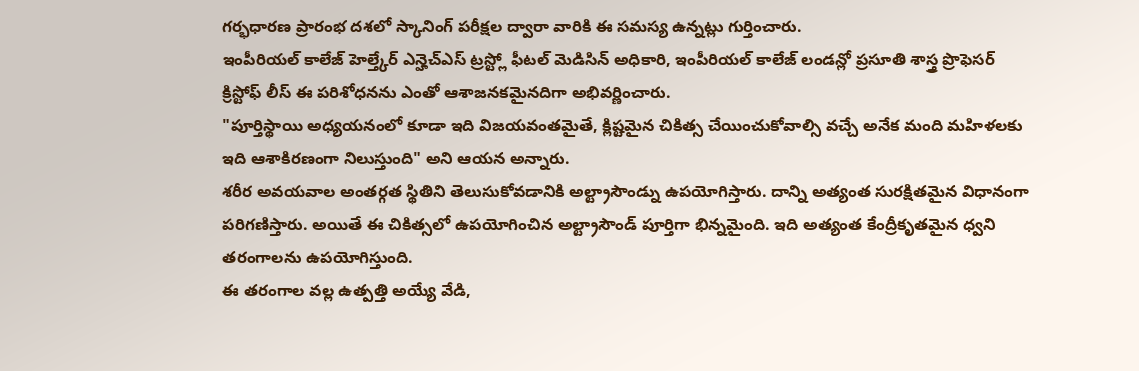గర్భధారణ ప్రారంభ దశలో స్కానింగ్ పరీక్షల ద్వారా వారికి ఈ సమస్య ఉన్నట్లు గుర్తించారు.
ఇంపీరియల్ కాలేజ్ హెల్త్కేర్ ఎన్హెచ్ఎస్ ట్రస్ట్లో ఫీటల్ మెడిసిన్ అధికారి, ఇంపీరియల్ కాలేజ్ లండన్లో ప్రసూతి శాస్త్ర ప్రొఫెసర్ క్రిస్టోఫ్ లీస్ ఈ పరిశోధనను ఎంతో ఆశాజనకమైనదిగా అభివర్ణించారు.
"పూర్తిస్థాయి అధ్యయనంలో కూడా ఇది విజయవంతమైతే, క్లిష్టమైన చికిత్స చేయించుకోవాల్సి వచ్చే అనేక మంది మహిళలకు ఇది ఆశాకిరణంగా నిలుస్తుంది" అని ఆయన అన్నారు.
శరీర అవయవాల అంతర్గత స్థితిని తెలుసుకోవడానికి అల్ట్రాసౌండ్ను ఉపయోగిస్తారు. దాన్ని అత్యంత సురక్షితమైన విధానంగా పరిగణిస్తారు. అయితే ఈ చికిత్సలో ఉపయోగించిన అల్ట్రాసౌండ్ పూర్తిగా భిన్నమైంది. ఇది అత్యంత కేంద్రీకృతమైన ధ్వని తరంగాలను ఉపయోగిస్తుంది.
ఈ తరంగాల వల్ల ఉత్పత్తి అయ్యే వేడి,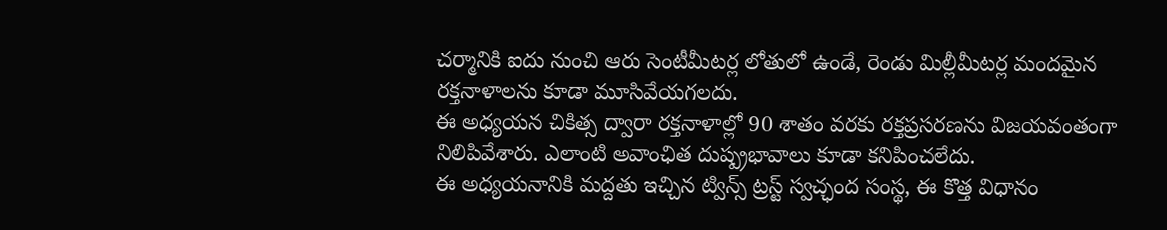చర్మానికి ఐదు నుంచి ఆరు సెంటీమీటర్ల లోతులో ఉండే, రెండు మిల్లీమీటర్ల మందమైన రక్తనాళాలను కూడా మూసివేయగలదు.
ఈ అధ్యయన చికిత్స ద్వారా రక్తనాళాల్లో 90 శాతం వరకు రక్తప్రసరణను విజయవంతంగా నిలిపివేశారు. ఎలాంటి అవాంఛిత దుష్ప్రభావాలు కూడా కనిపించలేదు.
ఈ అధ్యయనానికి మద్దతు ఇచ్చిన ట్విన్స్ ట్రస్ట్ స్వచ్ఛంద సంస్థ, ఈ కొత్త విధానం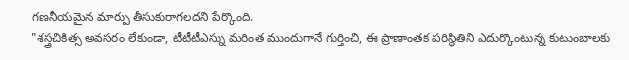గణనీయమైన మార్పు తీసుకురాగలదని పేర్కొంది.
"శస్త్రచికిత్స అవసరం లేకుండా, టీటీటీఎస్ను మరింత ముందుగానే గుర్తించి, ఈ ప్రాణాంతక పరిస్థితిని ఎదుర్కొంటున్న కుటుంబాలకు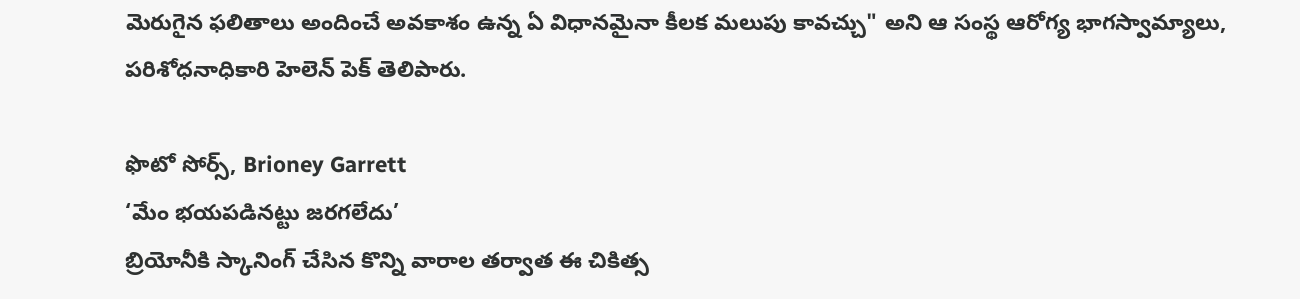మెరుగైన ఫలితాలు అందించే అవకాశం ఉన్న ఏ విధానమైనా కీలక మలుపు కావచ్చు" అని ఆ సంస్థ ఆరోగ్య భాగస్వామ్యాలు, పరిశోధనాధికారి హెలెన్ పెక్ తెలిపారు.

ఫొటో సోర్స్, Brioney Garrett
‘మేం భయపడినట్టు జరగలేదు’
బ్రియోనీకి స్కానింగ్ చేసిన కొన్ని వారాల తర్వాత ఈ చికిత్స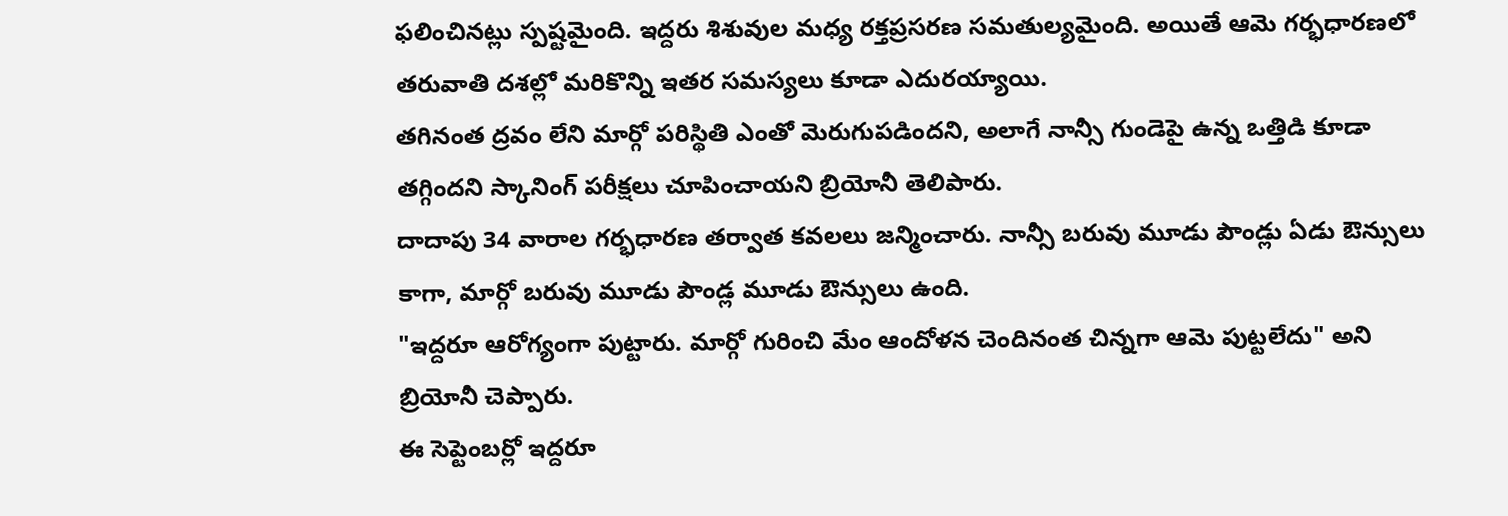ఫలించినట్లు స్పష్టమైంది. ఇద్దరు శిశువుల మధ్య రక్తప్రసరణ సమతుల్యమైంది. అయితే ఆమె గర్భధారణలో తరువాతి దశల్లో మరికొన్ని ఇతర సమస్యలు కూడా ఎదురయ్యాయి.
తగినంత ద్రవం లేని మార్గో పరిస్థితి ఎంతో మెరుగుపడిందని, అలాగే నాన్సీ గుండెపై ఉన్న ఒత్తిడి కూడా తగ్గిందని స్కానింగ్ పరీక్షలు చూపించాయని బ్రియోనీ తెలిపారు.
దాదాపు 34 వారాల గర్భధారణ తర్వాత కవలలు జన్మించారు. నాన్సీ బరువు మూడు పౌండ్లు ఏడు ఔన్సులు కాగా, మార్గో బరువు మూడు పౌండ్ల మూడు ఔన్సులు ఉంది.
"ఇద్దరూ ఆరోగ్యంగా పుట్టారు. మార్గో గురించి మేం ఆందోళన చెందినంత చిన్నగా ఆమె పుట్టలేదు" అని బ్రియోనీ చెప్పారు.
ఈ సెప్టెంబర్లో ఇద్దరూ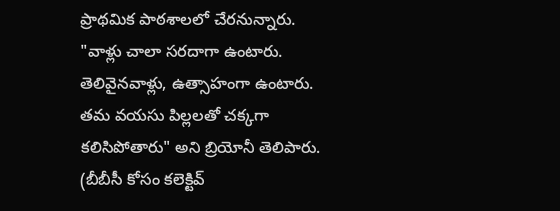ప్రాథమిక పాఠశాలలో చేరనున్నారు.
"వాళ్లు చాలా సరదాగా ఉంటారు. తెలివైనవాళ్లు, ఉత్సాహంగా ఉంటారు. తమ వయసు పిల్లలతో చక్కగా కలిసిపోతారు" అని బ్రియోనీ తెలిపారు.
(బీబీసీ కోసం కలెక్టివ్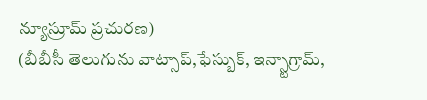న్యూస్రూమ్ ప్రచురణ)
(బీబీసీ తెలుగును వాట్సాప్,ఫేస్బుక్, ఇన్స్టాగ్రామ్,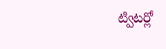ట్విటర్లో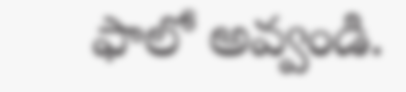ఫాలో అవ్వండి.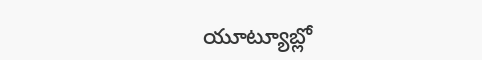యూట్యూబ్లో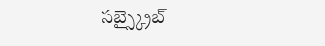సబ్స్క్రైబ్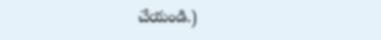చేయండి.)